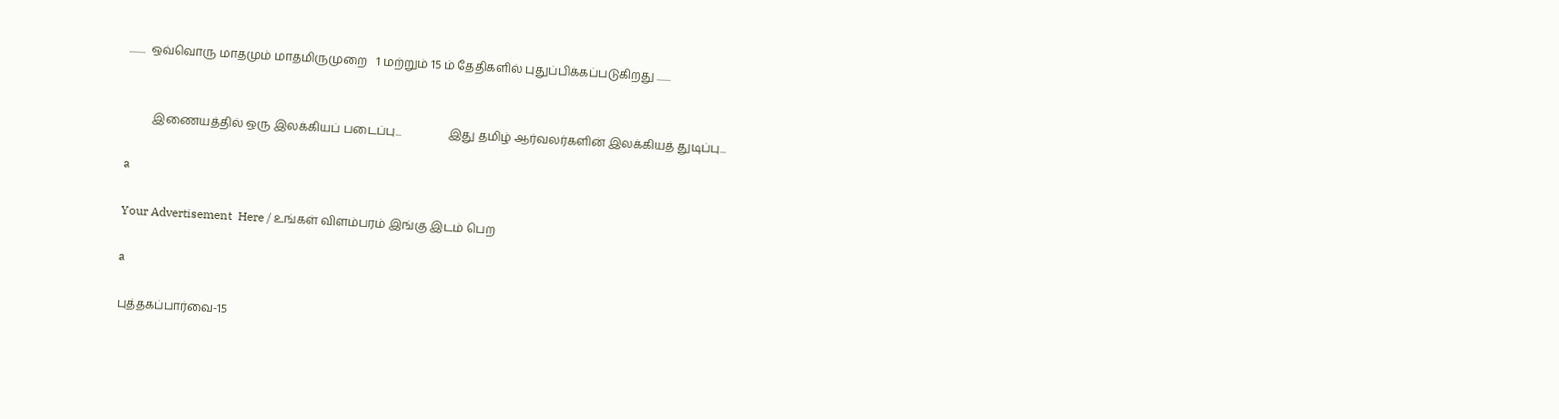........  ஒவ்வொரு மாதமும் மாதமிருமுறை   1 மற்றும் 15 ம் தேதிகளில் புதுப்பிக்கப்படுகிறது .......


         இணையத்தில் ஒரு இலக்கியப் படைப்பு...                இது தமிழ் ஆர்வலர்களின் இலக்கியத் துடிப்பு...

a

Your Advertisement  Here / உங்கள் விளம்பரம் இங்கு இடம் பெற

a

புத்தகப்பார்வை-15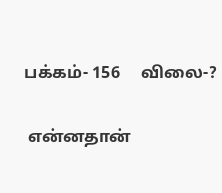பக்கம்- 156     விலை-?

 என்னதான்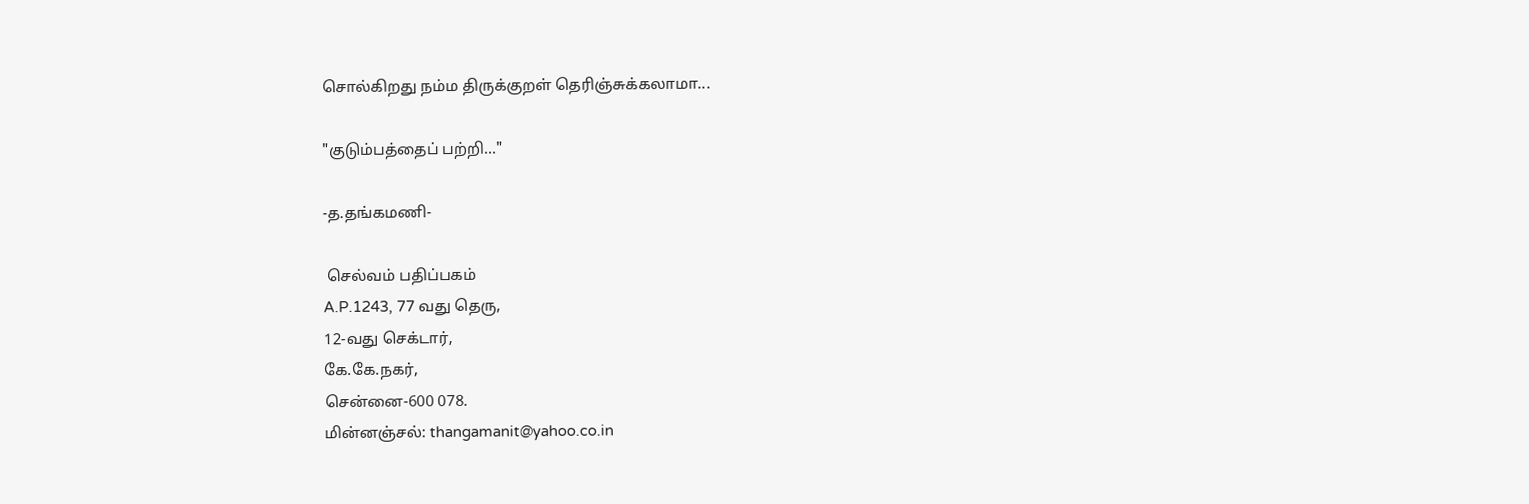சொல்கிறது நம்ம திருக்குறள் தெரிஞ்சுக்கலாமா...

"குடும்பத்தைப் பற்றி..."

-த.தங்கமணி-

 செல்வம் பதிப்பகம்
A.P.1243, 77 வது தெரு,
12-வது செக்டார்,
கே.கே.நகர்,
சென்னை-600 078.
மின்னஞ்சல்: thangamanit@yahoo.co.in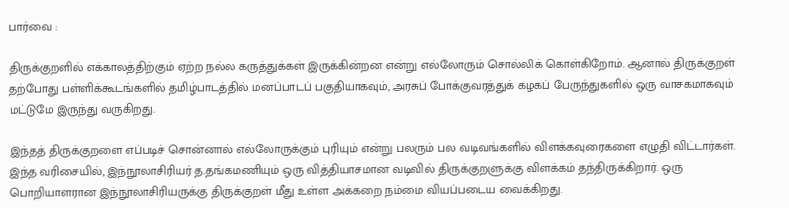பார்வை :

திருக்குறளில் எக்காலத்திற்கும் ஏற்ற நல்ல கருத்துக்கள் இருக்கின்றன என்று எல்லோரும் சொல்லிக் கொள்கிறோம். ஆனால் திருக்குறள் தற்போது பள்ளிக்கூடங்களில் தமிழ்பாடத்தில் மனப்பாடப் பகுதியாகவும், அரசுப் போக்குவரத்துக் கழகப் பேருந்துகளில் ஒரு வாசகமாகவும் மட்டுமே இருந்து வருகிறது.

இந்தத் திருக்குறளை எப்படிச் சொன்னால் எல்லோருக்கும் புரியும் என்று பலரும் பல வடிவங்களில் விளக்கவுரைகளை எழுதி விட்டார்கள். இந்த வரிசையில், இந்நூலாசிரியர் த.தங்கமணியும் ஒரு வித்தியாசமான வடிவில் திருக்குறளுக்கு விளக்கம் தந்திருக்கிறார். ஒரு பொறியாளரான இந்நூலாசிரியருக்கு திருக்குறள் மீது உள்ள அக்கறை நம்மை வியப்படைய வைக்கிறது.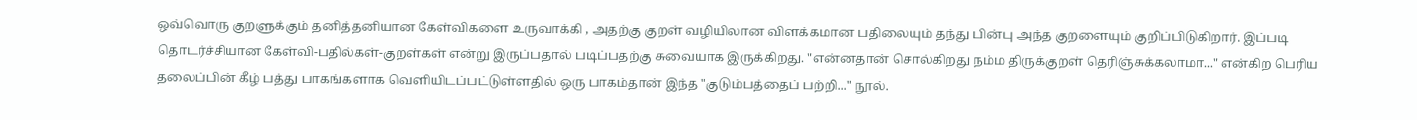ஒவ்வொரு குறளுக்கும் தனித்தனியான கேள்விகளை உருவாக்கி , அதற்கு குறள் வழியிலான விளக்கமான பதிலையும் தந்து பின்பு அந்த குறளையும் குறிப்பிடுகிறார். இப்படி தொடர்ச்சியான கேள்வி-பதில்கள்-குறள்கள் என்று இருப்பதால் படிப்பதற்கு சுவையாக இருக்கிறது. "என்னதான் சொல்கிறது நம்ம திருக்குறள் தெரிஞ்சுக்கலாமா..." என்கிற பெரிய தலைப்பின் கீழ் பத்து பாகங்களாக வெளியிடப்பட்டுள்ளதில் ஒரு பாகம்தான் இந்த "குடும்பத்தைப் பற்றி..." நூல்.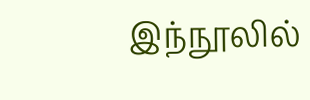இந்நூலில்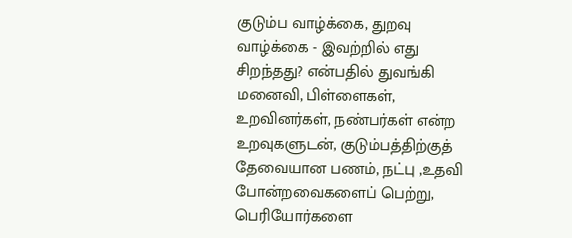குடும்ப வாழ்க்கை, துறவு வாழ்க்கை - இவற்றில் எது சிறந்தது? என்பதில் துவங்கி மனைவி, பிள்ளைகள், உறவினர்கள், நண்பர்கள் என்ற உறவுகளுடன், குடும்பத்திற்குத் தேவையான பணம், நட்பு ,உதவி போன்றவைகளைப் பெற்று, பெரியோர்களை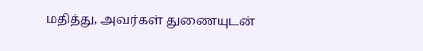மதித்து, அவர்கள் துணையுடன்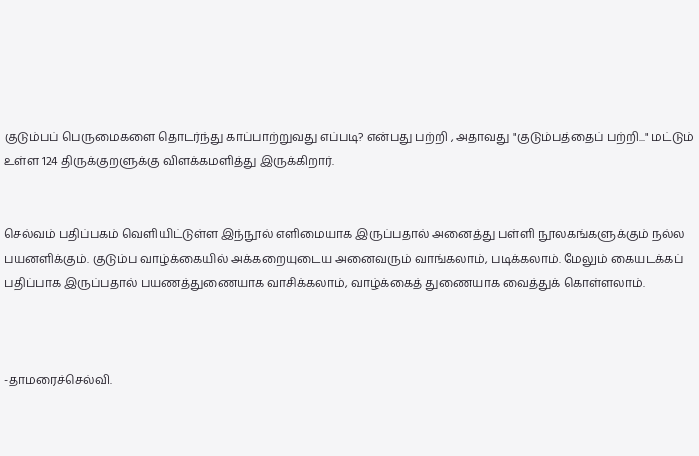குடும்பப் பெருமைகளை தொடர்ந்து காப்பாற்றுவது எப்படி? என்பது பற்றி , அதாவது "குடும்பத்தைப் பற்றி..." மட்டும் உள்ள 124 திருக்குறளுக்கு விளக்கமளித்து இருக்கிறார்.


செல்வம் பதிப்பகம் வெளியிட்டுள்ள இந்நூல் எளிமையாக இருப்பதால் அனைத்து பள்ளி நூலகங்களுக்கும் நல்ல பயனளிக்கும். குடும்ப வாழ்க்கையில் அக்கறையுடைய அனைவரும் வாங்கலாம், படிக்கலாம். மேலும் கையடக்கப் பதிப்பாக இருப்பதால் பயணத்துணையாக வாசிக்கலாம், வாழ்க்கைத் துணையாக வைத்துக் கொள்ளலாம்.



-தாமரைச்செல்வி.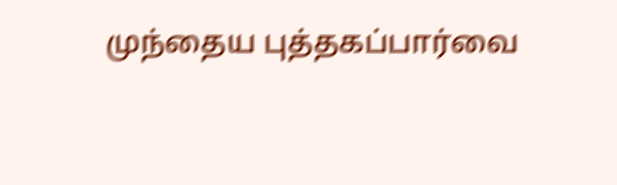முந்தைய புத்தகப்பார்வை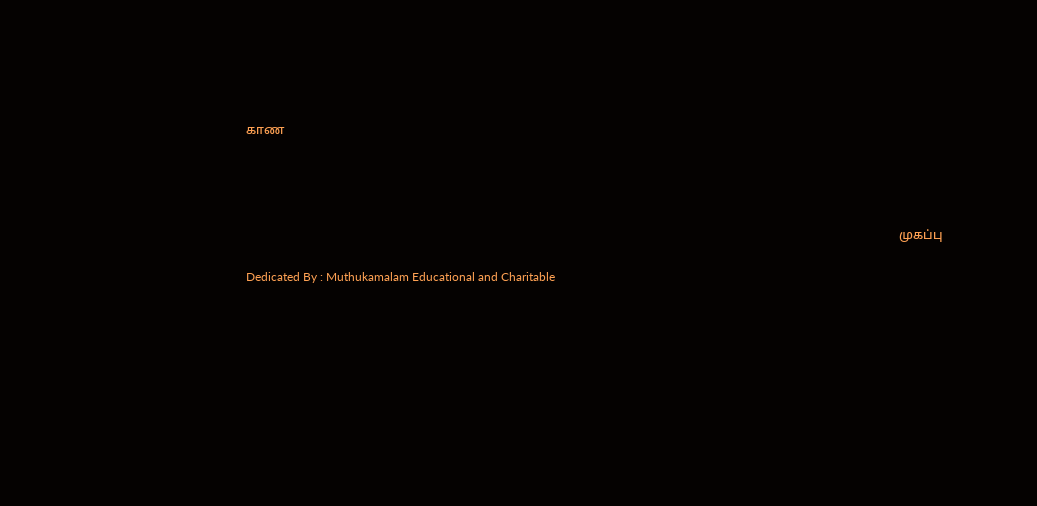காண




                                                                                                                                                                                                                 முகப்பு

Dedicated By : Muthukamalam Educational and Charitable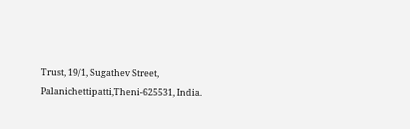Trust, 19/1, Sugathev Street, Palanichettipatti,Theni-625531, India.